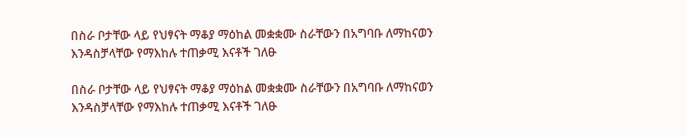በስራ ቦታቸው ላይ የህፃናት ማቆያ ማዕከል መቋቋሙ ስራቸውን በአግባቡ ለማከናወን እንዳስቻላቸው የማእከሉ ተጠቃሚ እናቶች ገለፁ

በስራ ቦታቸው ላይ የህፃናት ማቆያ ማዕከል መቋቋሙ ስራቸውን በአግባቡ ለማከናወን እንዳስቻላቸው የማእከሉ ተጠቃሚ እናቶች ገለፁ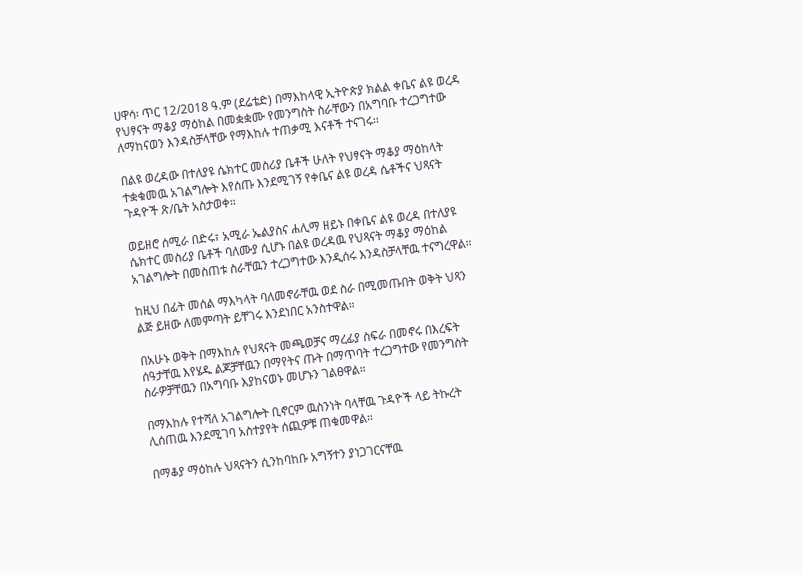ሀዋሳ፡ ጥር 12/2018 ዓ.ም (ደሬቴድ) በማእከላዊ ኢትዮጵያ ክልል ቀቤና ልዩ ወረዳ የህፃናት ማቆያ ማዕከል በመቋቋሙ የመንግስት ስራቸውን በአግባቡ ተረጋግተው ለማከናወን እንዳስቻላቸው የማእከሉ ተጠቃሚ እናቶች ተናገሩ፡፡

በልዩ ወረዳው በተለያዩ ሴክተር መስሪያ ቤቶች ሁለት የህፃናት ማቆያ ማዕከላት ተቋቁመዉ አገልግሎት እየሰጡ እንደሚገኝ የቀቤና ልዩ ወረዳ ሴቶችና ህጻናት ጉዳዮች ጽ/ቤት አስታወቀ።

ወይዘሮ ሰሚራ በድሩ፣ አሚራ ኤልያስና ሐሊማ ዘይኑ በቀቤና ልዩ ወረዳ በተለያዩ ሴክተር መስሪያ ቤቶች ባለሙያ ሲሆኑ በልዩ ወረዳዉ የህጻናት ማቆያ ማዕከል አገልግሎት በመስጠቱ ስራቸዉን ተረጋግተው እንዲሰሩ እንዳስቻላቸዉ ተናግረዋል።

ከዚህ በፊት መሰል ማእካላት ባለመኖራቸዉ ወደ ስራ በሚመጡበት ወቅት ህጻን ልጅ ይዘው ለመምጣት ይቸገሩ እንደነበር አንስተዋል።

በአሁኑ ወቅት በማእከሉ የህጻናት መጫወቻና ማረፊያ ስፍራ በመኖሩ በእረፍት ሰዓታቸዉ እየሄዱ ልጆቻቸዉን በማየትና ጡት በማጥባት ተረጋግተው የመንግስት ስራዎቻቸዉን በአግባቡ እያከናወኑ መሆኑን ገልፀዋል።

በማእከሉ የተሻለ አገልግሎት ቢኖርም ዉስንነት ባላቸዉ ጉዳዮች ላይ ትኩረት ሊሰጠዉ እንደሚገባ አስተያየት ሰጪዎቹ ጠቁመዋል።

በማቆያ ማዕከሉ ህጻናትን ሲንከባከቡ አግኝተን ያነጋገርናቸዉ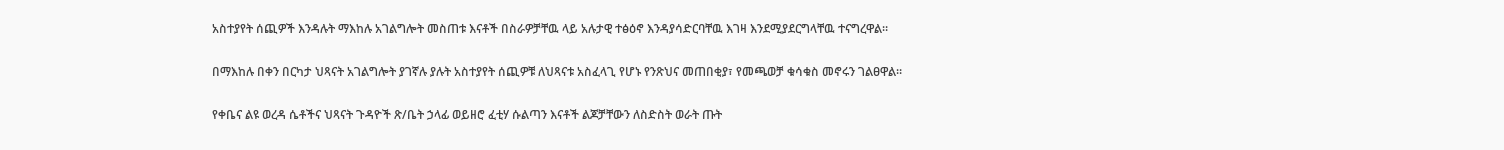አስተያየት ሰጪዎች እንዳሉት ማእከሉ አገልግሎት መስጠቱ እናቶች በስራዎቻቸዉ ላይ አሉታዊ ተፅዕኖ እንዳያሳድርባቸዉ እገዛ እንደሚያደርግላቸዉ ተናግረዋል።

በማእከሉ በቀን በርካታ ህጻናት አገልግሎት ያገኛሉ ያሉት አስተያየት ሰጪዎቹ ለህጻናቱ አስፈላጊ የሆኑ የንጽህና መጠበቂያ፣ የመጫወቻ ቁሳቁስ መኖሩን ገልፀዋል።

የቀቤና ልዩ ወረዳ ሴቶችና ህጻናት ጉዳዮች ጽ/ቤት ኃላፊ ወይዘሮ ፈቲሃ ሱልጣን እናቶች ልጆቻቸውን ለስድስት ወራት ጡት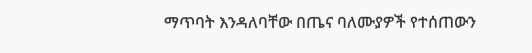ማጥባት እንዳለባቸው በጤና ባለሙያዎች የተሰጠውን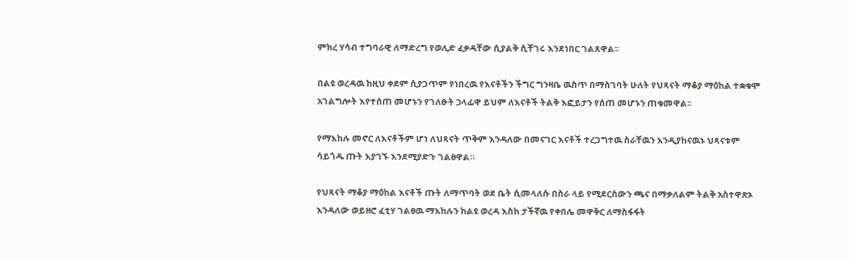ምክረ ሃሳብ ተግባራዊ ለማድረግ የወሊድ ፈቃዳቸው ሲያልቅ ሲቸገሩ እንደነበር ገልጸዋል፡፡

በልዩ ወረዳዉ ከዚህ ቀደም ሲያጋጥም የነበረዉ የእናቶችን ችግር ግንዛቤ ዉስጥ በማስገባት ሁለት የህጻናት ማቆያ ማዕከል ተቋቁሞ አገልግሎት እየተሰጠ መሆኑን የገለፁት ኃላፊዋ ይህም ለእናቶች ትልቅ እፎይታን የሰጠ መሆኑን ጠቁመዋል፡፡

የማእከሉ መኖር ለእናቶችም ሆነ ለህጻናት ጥቅም እንዳለው በመናገር እናቶች ተረጋግተዉ ስራቸዉን እንዲያከናዉኑ ህጻናቱም ሳይጎዱ ጡት እያገኙ እንደሚያድጉ ገልፀዋል።

የህጻናት ማቆያ ማዕከል እናቶች ጡት ለማጥባት ወደ ቤት ሲመላለሱ በስራ ላይ የሚደርስውን ጫና በማቃለልም ትልቅ አስተዋጽኦ እንዳለው ወይዘሮ ፈቲሃ ገልፀዉ ማእከሉን ከልዩ ወረዳ እስከ ታችኛዉ የቀበሌ መዋቅር ለማስፋፋት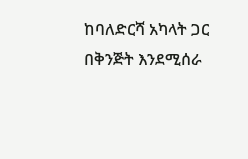ከባለድርሻ አካላት ጋር በቅንጅት እንደሚሰራ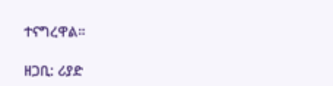ተናግረዋል።

ዘጋቢ: ሪያድ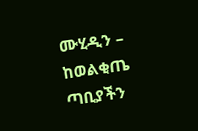ሙሂዲን – ከወልቂጤ ጣቢያችን